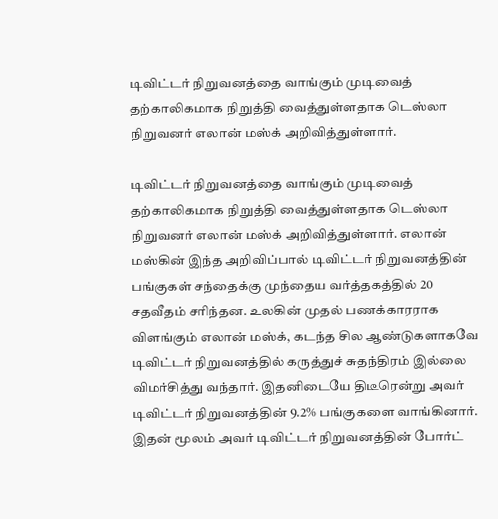டிவிட்டர் நிறுவனத்தை வாங்கும் முடிவைத் தற்காலிகமாக நிறுத்தி வைத்துள்ளதாக டெஸ்லா நிறுவனர் எலான் மஸ்க் அறிவித்துள்ளார்.

டிவிட்டர் நிறுவனத்தை வாங்கும் முடிவைத் தற்காலிகமாக நிறுத்தி வைத்துள்ளதாக டெஸ்லா நிறுவனர் எலான் மஸ்க் அறிவித்துள்ளார். எலான் மஸ்கின் இந்த அறிவிப்பால் டிவிட்டர் நிறுவனத்தின் பங்குகள் சந்தைக்கு முந்தைய வர்த்தகத்தில் 20 சதவீதம் சரிந்தன. உலகின் முதல் பணக்காரராக விளங்கும் எலான் மஸ்க், கடந்த சில ஆண்டுகளாகவே டிவிட்டர் நிறுவனத்தில் கருத்துச் சுதந்திரம் இல்லை விமர்சித்து வந்தார். இதனிடையே திடீரென்று அவர் டிவிட்டர் நிறுவனத்தின் 9.2% பங்குகளை வாங்கினார். இதன் மூலம் அவர் டிவிட்டர் நிறுவனத்தின் போர்ட்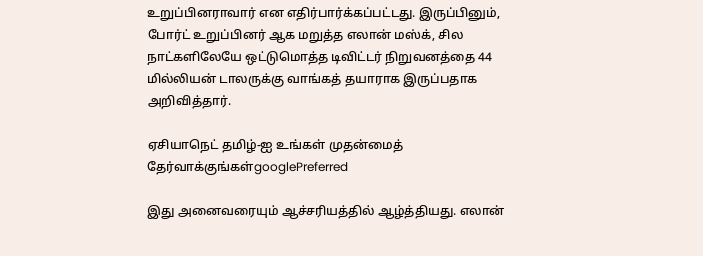உறுப்பினராவார் என எதிர்பார்க்கப்பட்டது. இருப்பினும், போர்ட் உறுப்பினர் ஆக மறுத்த எலான் மஸ்க், சில நாட்களிலேயே ஒட்டுமொத்த டிவிட்டர் நிறுவனத்தை 44 மில்லியன் டாலருக்கு வாங்கத் தயாராக இருப்பதாக அறிவித்தார்.

ஏசியாநெட் தமிழ்-ஐ உங்கள் முதன்மைத் தேர்வாக்குங்கள்googlePreferred

இது அனைவரையும் ஆச்சரியத்தில் ஆழ்த்தியது. எலான்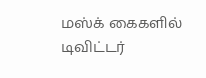மஸ்க் கைகளில் டிவிட்டர்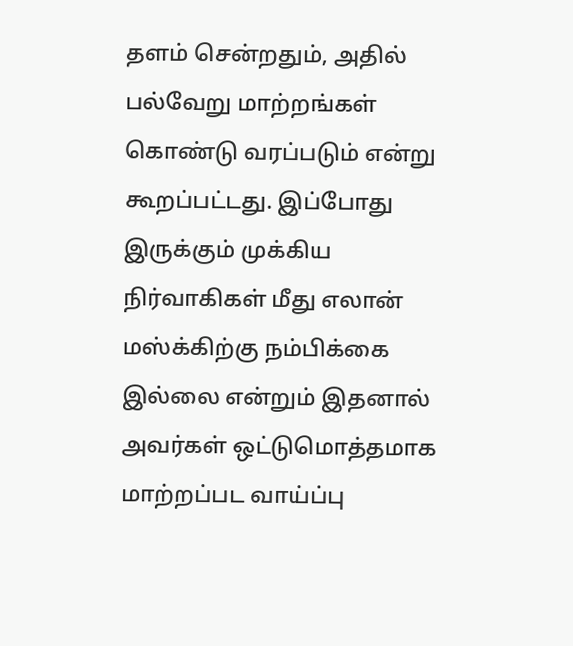தளம் சென்றதும், அதில் பல்வேறு மாற்றங்கள் கொண்டு வரப்படும் என்று கூறப்பட்டது. இப்போது இருக்கும் முக்கிய நிர்வாகிகள் மீது எலான் மஸ்க்கிற்கு நம்பிக்கை இல்லை என்றும் இதனால் அவர்கள் ஒட்டுமொத்தமாக மாற்றப்பட வாய்ப்பு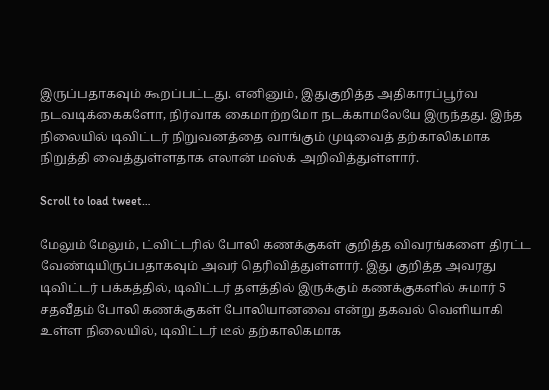இருப்பதாகவும் கூறப்பட்டது. எனினும், இதுகுறித்த அதிகாரப்பூர்வ நடவடிக்கைகளோ, நிர்வாக கைமாற்றமோ நடக்காமலேயே இருந்தது. இந்த நிலையில் டிவிட்டர் நிறுவனத்தை வாங்கும் முடிவைத் தற்காலிகமாக நிறுத்தி வைத்துள்ளதாக எலான் மஸ்க் அறிவித்துள்ளார்.

Scroll to load tweet…

மேலும் மேலும், ட்விட்டரில் போலி கணக்குகள் குறித்த விவரங்களை திரட்ட வேண்டியிருப்பதாகவும் அவர் தெரிவித்துள்ளார். இது குறித்த அவரது டிவிட்டர் பக்கத்தில், டிவிட்டர் தளத்தில் இருக்கும் கணக்குகளில் சுமார் 5 சதவீதம் போலி கணக்குகள் போலியானவை என்று தகவல் வெளியாகி உள்ள நிலையில், டிவிட்டர் டீல் தற்காலிகமாக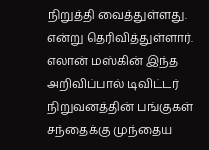நிறுத்தி வைத்துள்ளது. என்று தெரிவித்துள்ளார். எலான் மஸ்கின் இந்த அறிவிப்பால் டிவிட்டர் நிறுவனத்தின் பங்குகள் சந்தைக்கு முந்தைய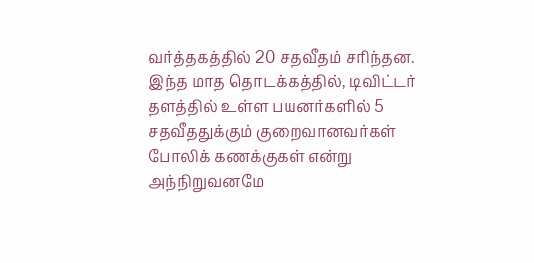வர்த்தகத்தில் 20 சதவீதம் சரிந்தன. இந்த மாத தொடக்கத்தில், டிவிட்டர் தளத்தில் உள்ள பயனர்களில் 5 சதவீததுக்கும் குறைவானவர்கள் போலிக் கணக்குகள் என்று அந்நிறுவனமே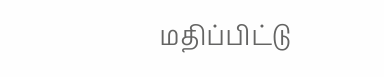மதிப்பிட்டு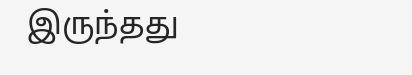இருந்தது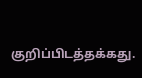குறிப்பிடத்தக்கது.